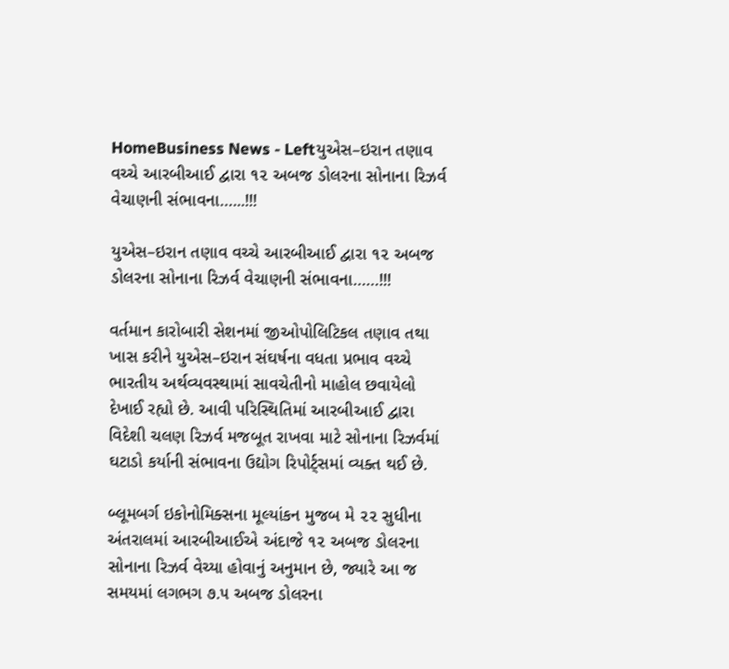HomeBusiness News - Leftયુએસ–ઇરાન તણાવ વચ્ચે આરબીઆઈ દ્વારા ૧૨ અબજ ડોલરના સોનાના રિઝર્વ વેચાણની સંભાવના…...!!!

યુએસ–ઇરાન તણાવ વચ્ચે આરબીઆઈ દ્વારા ૧૨ અબજ ડોલરના સોનાના રિઝર્વ વેચાણની સંભાવના……!!!

વર્તમાન કારોબારી સેશનમાં જીઓપોલિટિકલ તણાવ તથા ખાસ કરીને યુએસ–ઇરાન સંઘર્ષના વધતા પ્રભાવ વચ્ચે ભારતીય અર્થવ્યવસ્થામાં સાવચેતીનો માહોલ છવાયેલો દેખાઈ રહ્યો છે. આવી પરિસ્થિતિમાં આરબીઆઈ દ્વારા વિદેશી ચલણ રિઝર્વ મજબૂત રાખવા માટે સોનાના રિઝર્વમાં ઘટાડો કર્યાની સંભાવના ઉદ્યોગ રિપોર્ટ્સમાં વ્યક્ત થઈ છે.

બ્લૂમબર્ગ ઇકોનોમિક્સના મૂલ્યાંકન મુજબ મે ૨૨ સુધીના અંતરાલમાં આરબીઆઈએ અંદાજે ૧૨ અબજ ડોલરના સોનાના રિઝર્વ વેચ્યા હોવાનું અનુમાન છે, જ્યારે આ જ સમયમાં લગભગ ૭.૫ અબજ ડોલરના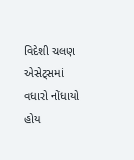વિદેશી ચલણ એસેટ્સમાં વધારો નોંધાયો હોય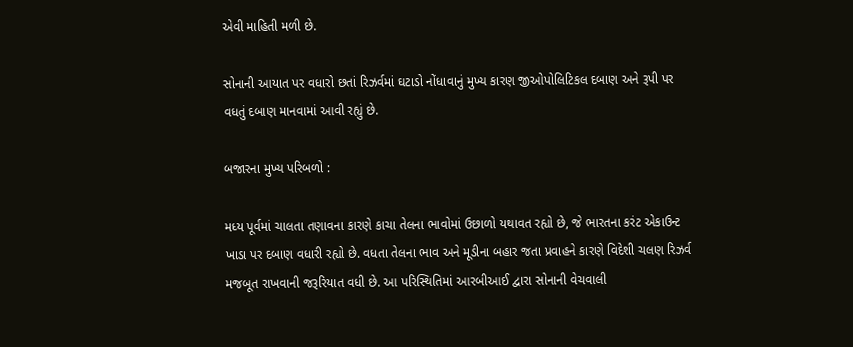એવી માહિતી મળી છે.

સોનાની આયાત પર વધારો છતાં રિઝર્વમાં ઘટાડો નોંધાવાનું મુખ્ય કારણ જીઓપોલિટિકલ દબાણ અને રૂપી પર વધતું દબાણ માનવામાં આવી રહ્યું છે.

બજારના મુખ્ય પરિબળો :

મધ્ય પૂર્વમાં ચાલતા તણાવના કારણે કાચા તેલના ભાવોમાં ઉછાળો યથાવત રહ્યો છે, જે ભારતના કરંટ એકાઉન્ટ ખાડા પર દબાણ વધારી રહ્યો છે. વધતા તેલના ભાવ અને મૂડીના બહાર જતા પ્રવાહને કારણે વિદેશી ચલણ રિઝર્વ મજબૂત રાખવાની જરૂરિયાત વધી છે. આ પરિસ્થિતિમાં આરબીઆઈ દ્વારા સોનાની વેચવાલી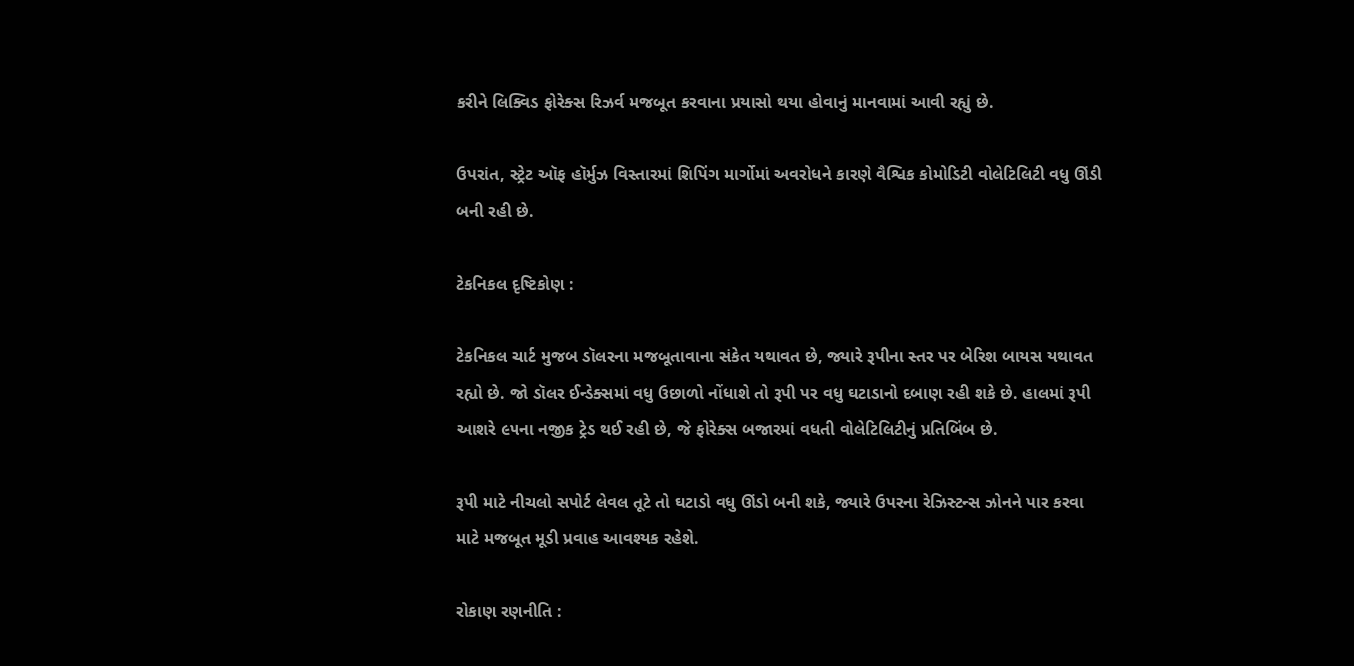કરીને લિક્વિડ ફોરેક્સ રિઝર્વ મજબૂત કરવાના પ્રયાસો થયા હોવાનું માનવામાં આવી રહ્યું છે.

ઉપરાંત, સ્ટ્રેટ ઑફ હૉર્મુઝ વિસ્તારમાં શિપિંગ માર્ગોમાં અવરોધને કારણે વૈશ્વિક કોમોડિટી વોલેટિલિટી વધુ ઊંડી બની રહી છે.

ટેકનિકલ દૃષ્ટિકોણ :

ટેકનિકલ ચાર્ટ મુજબ ડૉલરના મજબૂતાવાના સંકેત યથાવત છે, જ્યારે રૂપીના સ્તર પર બેરિશ બાયસ યથાવત રહ્યો છે. જો ડૉલર ઈન્ડેક્સમાં વધુ ઉછાળો નોંધાશે તો રૂપી પર વધુ ઘટાડાનો દબાણ રહી શકે છે. હાલમાં રૂપી આશરે ૯૫ના નજીક ટ્રેડ થઈ રહી છે, જે ફોરેક્સ બજારમાં વધતી વોલેટિલિટીનું પ્રતિબિંબ છે.

રૂપી માટે નીચલો સપોર્ટ લેવલ તૂટે તો ઘટાડો વધુ ઊંડો બની શકે, જ્યારે ઉપરના રેઝિસ્ટન્સ ઝોનને પાર કરવા માટે મજબૂત મૂડી પ્રવાહ આવશ્યક રહેશે.

રોકાણ રણનીતિ :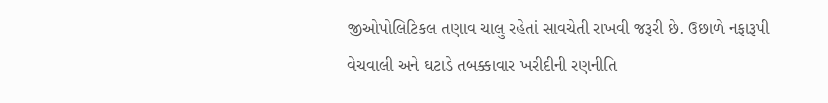જીઓપોલિટિકલ તણાવ ચાલુ રહેતાં સાવચેતી રાખવી જરૂરી છે. ઉછાળે નફારૂપી વેચવાલી અને ઘટાડે તબક્કાવાર ખરીદીની રણનીતિ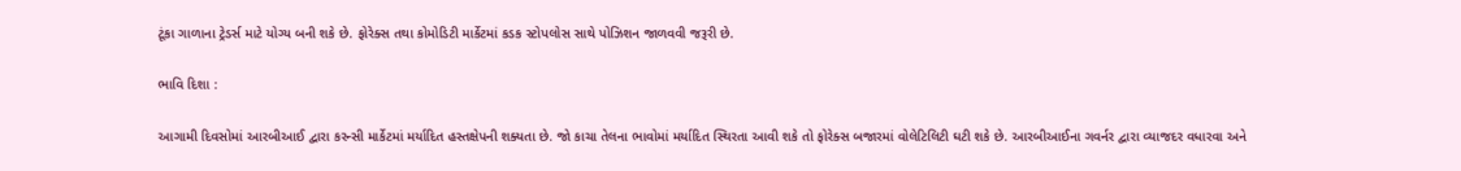ટૂંકા ગાળાના ટ્રેડર્સ માટે યોગ્ય બની શકે છે. ફોરેક્સ તથા કોમોડિટી માર્કેટમાં કડક સ્ટોપલોસ સાથે પોઝિશન જાળવવી જરૂરી છે.

ભાવિ દિશા :

આગામી દિવસોમાં આરબીઆઈ દ્વારા કરન્સી માર્કેટમાં મર્યાદિત હસ્તક્ષેપની શક્યતા છે. જો કાચા તેલના ભાવોમાં મર્યાદિત સ્થિરતા આવી શકે તો ફોરેક્સ બજારમાં વોલેટિલિટી ઘટી શકે છે. આરબીઆઈના ગવર્નર દ્વારા વ્યાજદર વધારવા અને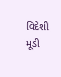વિદેશી મૂડી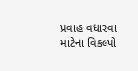પ્રવાહ વધારવા માટેના વિકલ્પો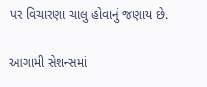પર વિચારણા ચાલુ હોવાનું જણાય છે.

આગામી સેશન્સમાં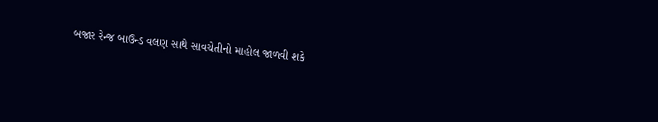બજાર રેન્જ બાઉન્ડ વલણ સાથે સાવચેતીનો માહોલ જાળવી શકે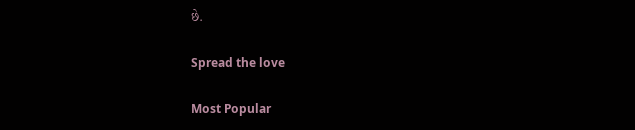છે.

Spread the love

Most Popular